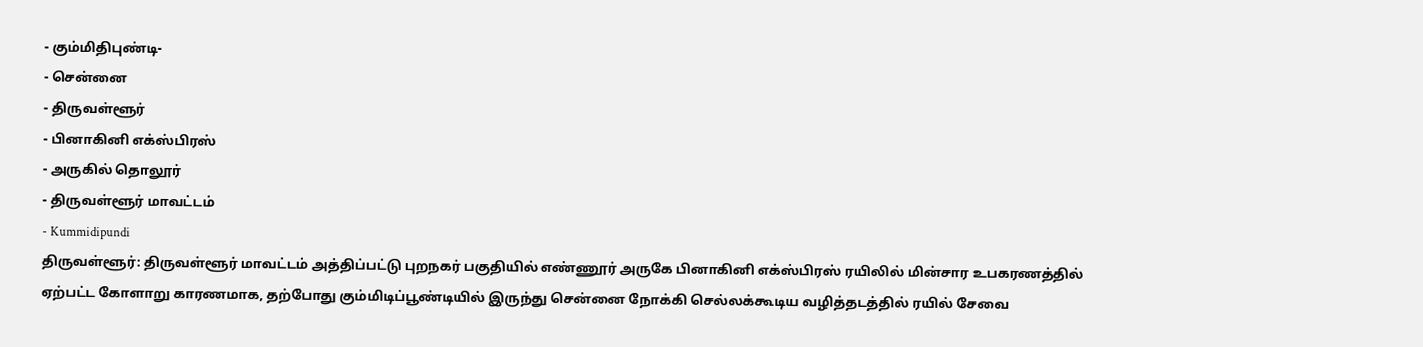- கும்மிதிபுண்டி-
- சென்னை
- திருவள்ளூர்
- பினாகினி எக்ஸ்பிரஸ்
- அருகில் தொலூர்
- திருவள்ளூர் மாவட்டம்
- Kummidipundi
திருவள்ளூர்: திருவள்ளூர் மாவட்டம் அத்திப்பட்டு புறநகர் பகுதியில் எண்ணூர் அருகே பினாகினி எக்ஸ்பிரஸ் ரயிலில் மின்சார உபகரணத்தில் ஏற்பட்ட கோளாறு காரணமாக, தற்போது கும்மிடிப்பூண்டியில் இருந்து சென்னை நோக்கி செல்லக்கூடிய வழித்தடத்தில் ரயில் சேவை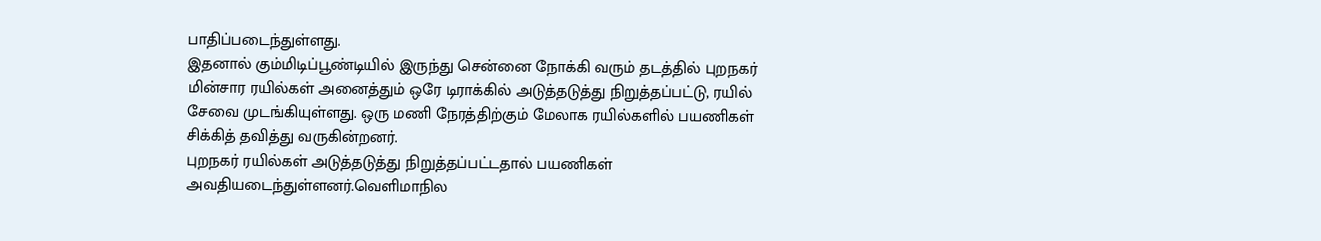பாதிப்படைந்துள்ளது.
இதனால் கும்மிடிப்பூண்டியில் இருந்து சென்னை நோக்கி வரும் தடத்தில் புறநகர் மின்சார ரயில்கள் அனைத்தும் ஒரே டிராக்கில் அடுத்தடுத்து நிறுத்தப்பட்டு, ரயில் சேவை முடங்கியுள்ளது. ஒரு மணி நேரத்திற்கும் மேலாக ரயில்களில் பயணிகள் சிக்கித் தவித்து வருகின்றனர்.
புறநகர் ரயில்கள் அடுத்தடுத்து நிறுத்தப்பட்டதால் பயணிகள் அவதியடைந்துள்ளனர்.வெளிமாநில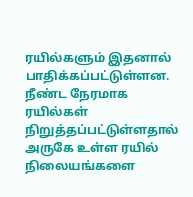ரயில்களும் இதனால் பாதிக்கப்பட்டுள்ளன. நீண்ட நேரமாக ரயில்கள் நிறுத்தப்பட்டுள்ளதால் அருகே உள்ள ரயில் நிலையங்களை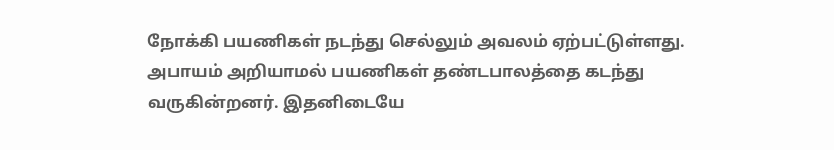நோக்கி பயணிகள் நடந்து செல்லும் அவலம் ஏற்பட்டுள்ளது. அபாயம் அறியாமல் பயணிகள் தண்டபாலத்தை கடந்து வருகின்றனர். இதனிடையே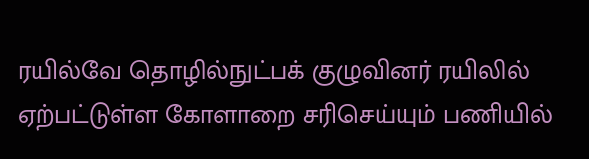ரயில்வே தொழில்நுட்பக் குழுவினர் ரயிலில் ஏற்பட்டுள்ள கோளாறை சரிசெய்யும் பணியில்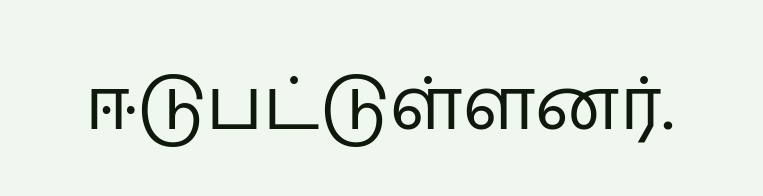ஈடுபட்டுள்ளனர்.